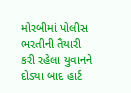મોરબીમાં પોલીસ ભરતીની તૈયારી કરી રહેલા યુવાનને દોડ્યા બાદ હાર્ટ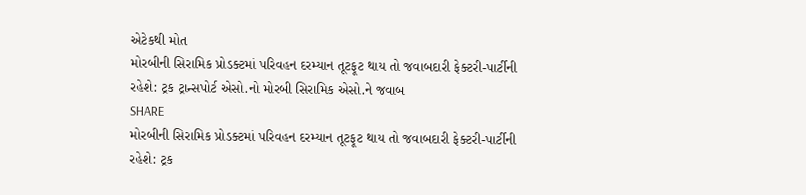એટેકથી મોત
મોરબીની સિરામિક પ્રોડક્ટમાં પરિવહન દરમ્યાન તૂટફૂટ થાય તો જવાબદારી ફેક્ટરી-પાર્ટીની રહેશે: ટ્રક ટ્રાન્સપોર્ટ એસો.નો મોરબી સિરામિક એસો.ને જવાબ
SHARE
મોરબીની સિરામિક પ્રોડક્ટમાં પરિવહન દરમ્યાન તૂટફૂટ થાય તો જવાબદારી ફેક્ટરી-પાર્ટીની રહેશે: ટ્રક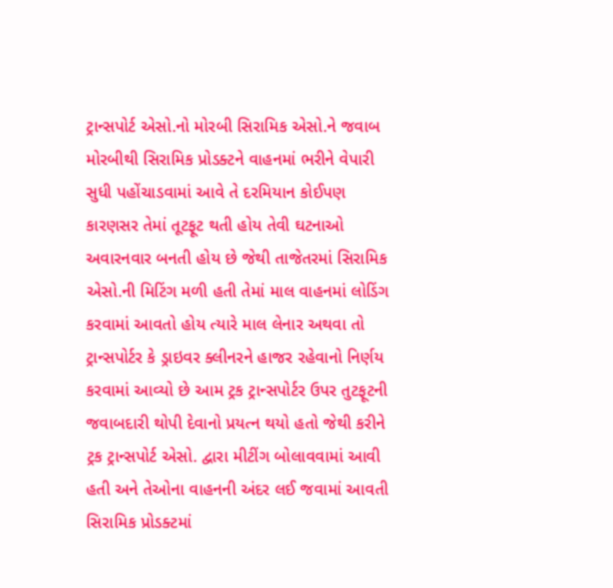ટ્રાન્સપોર્ટ એસો.નો મોરબી સિરામિક એસો.ને જવાબ
મોરબીથી સિરામિક પ્રોડક્ટને વાહનમાં ભરીને વેપારી સુધી પહોંચાડવામાં આવે તે દરમિયાન કોઈપણ કારણસર તેમાં તૂટફૂટ થતી હોય તેવી ઘટનાઓ અવારનવાર બનતી હોય છે જેથી તાજેતરમાં સિરામિક એસો.ની મિટિંગ મળી હતી તેમાં માલ વાહનમાં લોડિંગ કરવામાં આવતો હોય ત્યારે માલ લેનાર અથવા તો ટ્રાન્સપોર્ટર કે ડ્રાઇવર ક્લીનરને હાજર રહેવાનો નિર્ણય કરવામાં આવ્યો છે આમ ટ્રક ટ્રાન્સપોર્ટર ઉપર તુટફૂટની જવાબદારી થોપી દેવાનો પ્રયત્ન થયો હતો જેથી કરીને ટ્રક ટ્રાન્સપોર્ટ એસો. દ્વારા મીટીંગ બોલાવવામાં આવી હતી અને તેઓના વાહનની અંદર લઈ જવામાં આવતી સિરામિક પ્રોડક્ટમાં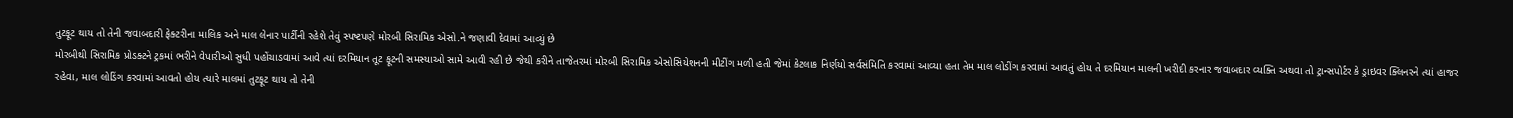તુટફૂટ થાય તો તેની જવાબદારી ફેક્ટરીના માલિક અને માલ લેનાર પાર્ટીની રહેશે તેવું સ્પષ્ટપણે મોરબી સિરામિક એસો.ને જણાવી દેવામાં આવ્યું છે
મોરબીથી સિરામિક પ્રોડક્ટને ટ્રકમાં ભરીને વેપારીઓ સુધી પહોંચાડવામાં આવે ત્યાં દરમિયાન તૂટ ફૂટની સમસ્યાઓ સામે આવી રહી છે જેથી કરીને તાજેતરમાં મોરબી સિરામિક એસોસિયેશનની મીટીંગ મળી હતી જેમાં કેટલાક નિર્ણયો સર્વસંમિતિ કરવામાં આવ્યા હતા તેમ માલ લોડીંગ કરવામાં આવતું હોય તે દરમિયાન માલની ખરીદી કરનાર જવાબદાર વ્યક્તિ અથવા તો ટ્રાન્સપોર્ટર કે ડ્રાઇવર ક્લિનરને ત્યાં હાજર રહેવા, માલ લોડિંગ કરવામાં આવતો હોય ત્યારે માલમાં તુટફૂટ થાય તો તેની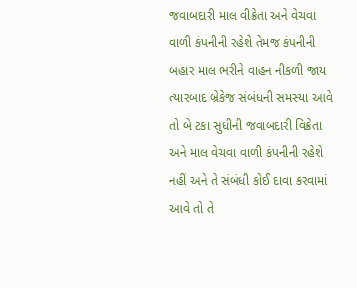જવાબદારી માલ વીક્રેતા અને વેચવા વાળી કંપનીની રહેશે તેમજ કંપનીની બહાર માલ ભરીને વાહન નીકળી જાય ત્યારબાદ બ્રેકેજ સંબંધની સમસ્યા આવે તો બે ટકા સુધીની જવાબદારી વિક્રેતા અને માલ વેચવા વાળી કંપનીની રહેશે નહીં અને તે સંબંધી કોઈ દાવા કરવામાં આવે તો તે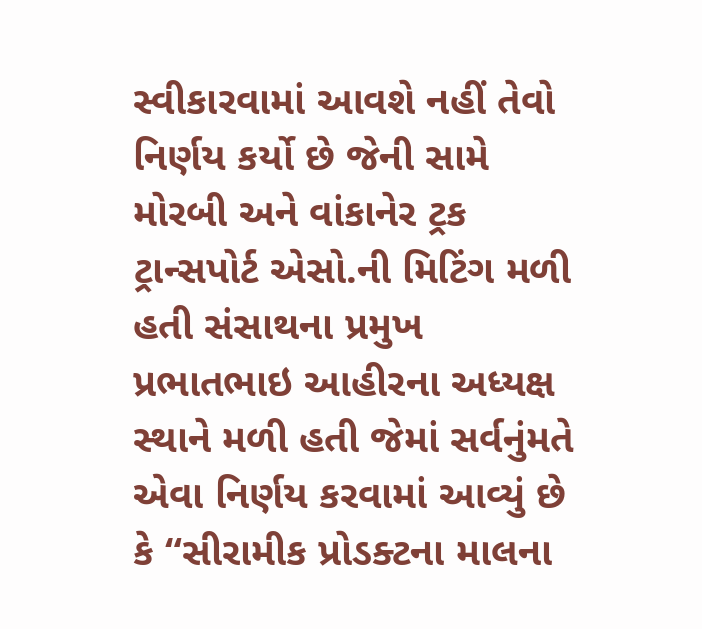સ્વીકારવામાં આવશે નહીં તેવો નિર્ણય કર્યો છે જેની સામે મોરબી અને વાંકાનેર ટ્રક ટ્રાન્સપોર્ટ એસો.ની મિટિંગ મળી હતી સંસાથના પ્રમુખ પ્રભાતભાઇ આહીરના અધ્યક્ષ સ્થાને મળી હતી જેમાં સર્વનુંમતે એવા નિર્ણય કરવામાં આવ્યું છે કે “સીરામીક પ્રોડક્ટના માલના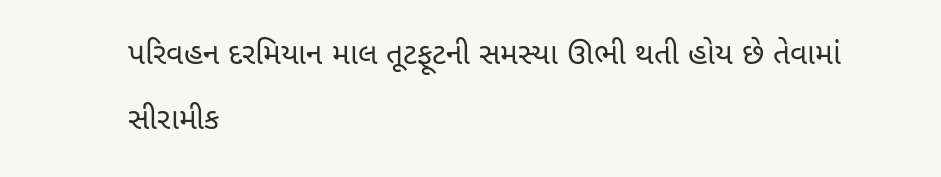પરિવહન દરમિયાન માલ તૂટફૂટની સમસ્યા ઊભી થતી હોય છે તેવામાં સીરામીક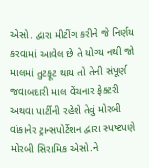એસો. દ્વારા મીટીંગ કરીને જે નિર્ણય કરવામાં આવેલ છે તે યોગ્ય નથી જો માલમાં તુટફૂટ થાય તો તેની સંપૂર્ણ જવાબદારી માલ વેંચનાર ફેક્ટરી અથવા પાર્ટીની રહેશે તેવું મોરબી વાંકાનેર ટ્રાન્સપોર્ટેશન દ્વારા સ્પષ્ટપણે મોરબી સિરામિક એસો.ને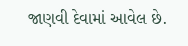જાણવી દેવામાં આવેલ છે.